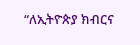“ለኢትዮጵያ ክብርና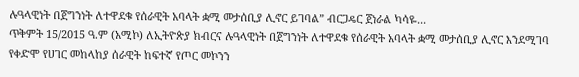ሉዓላዊነት በጀግንነት ለተዋደቁ የሰራዊት አባላት ቋሚ መታሰቢያ ሊኖር ይገባል” ብርጋዴር ጀነራል ካሳዬ...
ጥቅምት 15/2015 ዓ.ም (አሚኮ) ለኢትዮጵያ ክብርና ሉዓላዊነት በጀግንነት ለተዋደቁ የሰራዊት አባላት ቋሚ መታሰቢያ ሊኖር እንደሚገባ የቀድሞ የሀገር መከላከያ ሰራዊት ከፍተኛ የጦር መኮንን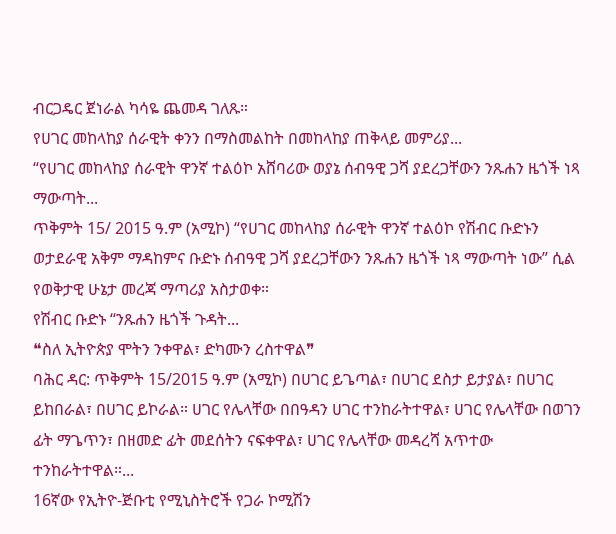ብርጋዴር ጀነራል ካሳዬ ጨመዳ ገለጹ።
የሀገር መከላከያ ሰራዊት ቀንን በማስመልከት በመከላከያ ጠቅላይ መምሪያ...
“የሀገር መከላከያ ሰራዊት ዋንኛ ተልዕኮ አሸባሪው ወያኔ ሰብዓዊ ጋሻ ያደረጋቸውን ንጹሐን ዜጎች ነጻ ማውጣት...
ጥቅምት 15/ 2015 ዓ.ም (አሚኮ) “የሀገር መከላከያ ሰራዊት ዋንኛ ተልዕኮ የሽብር ቡድኑን ወታደራዊ አቅም ማዳከምና ቡድኑ ሰብዓዊ ጋሻ ያደረጋቸውን ንጹሐን ዜጎች ነጻ ማውጣት ነው” ሲል የወቅታዊ ሁኔታ መረጃ ማጣሪያ አስታወቀ።
የሽብር ቡድኑ “ንጹሐን ዜጎች ጉዳት...
❝ስለ ኢትዮጵያ ሞትን ንቀዋል፣ ድካሙን ረስተዋል❞
ባሕር ዳር: ጥቅምት 15/2015 ዓ.ም (አሚኮ) በሀገር ይጌጣል፣ በሀገር ደስታ ይታያል፣ በሀገር ይከበራል፣ በሀገር ይኮራል። ሀገር የሌላቸው በበዓዳን ሀገር ተንከራትተዋል፣ ሀገር የሌላቸው በወገን ፊት ማጌጥን፣ በዘመድ ፊት መደሰትን ናፍቀዋል፣ ሀገር የሌላቸው መዳረሻ አጥተው ተንከራትተዋል።...
16ኛው የኢትዮ-ጅቡቲ የሚኒስትሮች የጋራ ኮሚሽን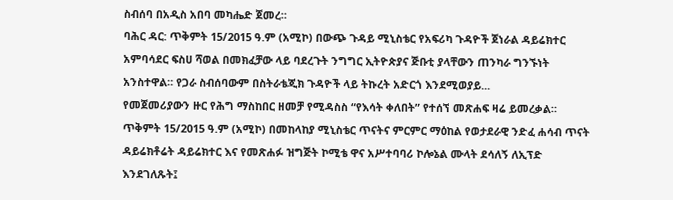ስብሰባ በአዲስ አበባ መካሔድ ጀመረ።
ባሕር ዳር: ጥቅምት 15/2015 ዓ.ም (አሚኮ) በውጭ ጉዳይ ሚኒስቴር የአፍሪካ ጉዳዮች ጀነራል ዳይሬክተር አምባሳደር ፍስሀ ሻወል በመክፈቻው ላይ ባደረጉት ንግግር ኢትዮጵያና ጅቡቲ ያላቸውን ጠንካራ ግንኙነት አንስተዋል። የጋራ ስብሰባውም በስትራቴጂክ ጉዳዮች ላይ ትኩረት አድርጎ እንደሚወያይ...
የመጀመሪያውን ዙር የሕግ ማስከበር ዘመቻ የሚዳስስ “የእሳት ቀለበት” የተሰኘ መጽሐፍ ዛሬ ይመረቃል።
ጥቅምት 15/2015 ዓ.ም (አሚኮ) በመከላከያ ሚኒስቴር ጥናትና ምርምር ማዕከል የወታደራዊ ንድፈ ሐሳብ ጥናት ዳይሬክቶሬት ዳይሬክተር እና የመጽሐፉ ዝግጅት ኮሚቴ ዋና አሥተባባሪ ኮሎኔል ሙላት ደሳለኝ ለኢፕድ እንደገለጹት፤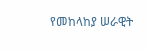የመከላከያ ሠራዊት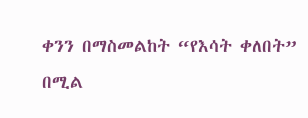ቀንን በማስመልከት “የእሳት ቀለበት” በሚል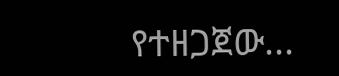የተዘጋጀው...